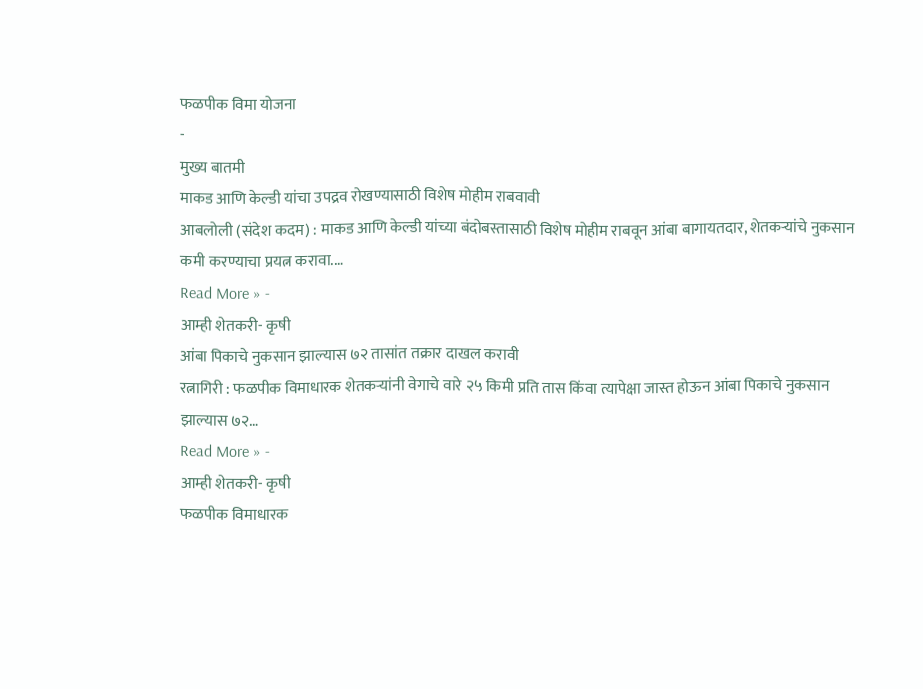फळपीक विमा योजना
-
मुख्य बातमी
माकड आणि केल्डी यांचा उपद्रव रोखण्यासाठी विशेष मोहीम राबवावी
आबलोली (संदेश कदम) : माकड आणि केल्डी यांच्या बंदोबस्तासाठी विशेष मोहीम राबवून आंबा बागायतदार, शेतकऱ्यांचे नुकसान कमी करण्याचा प्रयत्न करावा.…
Read More » -
आम्ही शेतकरी- कृषी
आंबा पिकाचे नुकसान झाल्यास ७२ तासांत तक्रार दाखल करावी
रत्नागिरी : फळपीक विमाधारक शेतकऱ्यांनी वेगाचे वारे २५ किमी प्रति तास किंवा त्यापेक्षा जास्त होऊन आंबा पिकाचे नुकसान झाल्यास ७२…
Read More » -
आम्ही शेतकरी- कृषी
फळपीक विमाधारक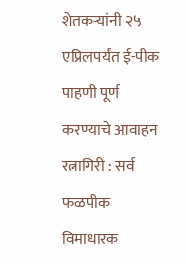शेतकऱ्यांनी २५ एप्रिलपर्यंत ई-पीक पाहणी पूर्ण करण्याचे आवाहन
रत्नागिरी : सर्व फळपीक विमाधारक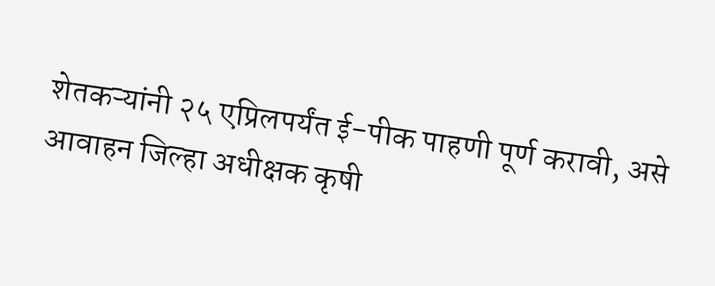शेतकऱ्यांनी २५ एप्रिलपर्यंत ई-पीक पाहणी पूर्ण करावी, असे आवाहन जिल्हा अधीक्षक कृषी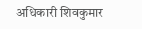अधिकारी शिवकुमार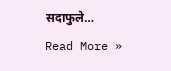सदाफुले…
Read More »